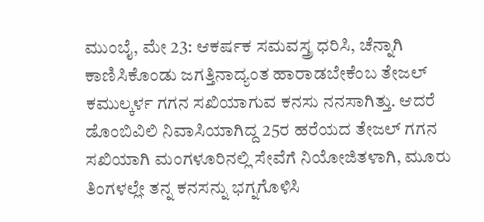ಮುಂಬೈ, ಮೇ 23: ಆಕರ್ಷಕ ಸಮವಸ್ತ್ರ ಧರಿಸಿ, ಚೆನ್ನಾಗಿ ಕಾಣಿಸಿಕೊಂಡು ಜಗತ್ತಿನಾದ್ಯಂತ ಹಾರಾಡಬೇಕೆಂಬ ತೇಜಲ್ ಕಮುಲ್ಕರ್ಳ ಗಗನ ಸಖಿಯಾಗುವ ಕನಸು ನನಸಾಗಿತ್ತು. ಆದರೆ ಡೊಂಬಿವಿಲಿ ನಿವಾಸಿಯಾಗಿದ್ದ 25ರ ಹರೆಯದ ತೇಜಲ್ ಗಗನ ಸಖಿಯಾಗಿ ಮಂಗಳೂರಿನಲ್ಲಿ ಸೇವೆಗೆ ನಿಯೋಜಿತಳಾಗಿ, ಮೂರು ತಿಂಗಳಲ್ಲೇ ತನ್ನ ಕನಸನ್ನು ಭಗ್ನಗೊಳಿಸಿ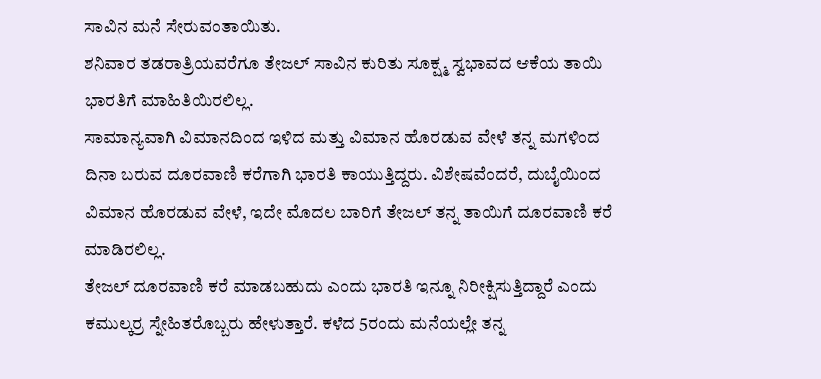ಸಾವಿನ ಮನೆ ಸೇರುವಂತಾಯಿತು.
ಶನಿವಾರ ತಡರಾತ್ರಿಯವರೆಗೂ ತೇಜಲ್ ಸಾವಿನ ಕುರಿತು ಸೂಕ್ಷ್ಮ ಸ್ವಭಾವದ ಆಕೆಯ ತಾಯಿ ಭಾರತಿಗೆ ಮಾಹಿತಿಯಿರಲಿಲ್ಲ.
ಸಾಮಾನ್ಯವಾಗಿ ವಿಮಾನದಿಂದ ಇಳಿದ ಮತ್ತು ವಿಮಾನ ಹೊರಡುವ ವೇಳೆ ತನ್ನ ಮಗಳಿಂದ ದಿನಾ ಬರುವ ದೂರವಾಣಿ ಕರೆಗಾಗಿ ಭಾರತಿ ಕಾಯುತ್ತಿದ್ದರು. ವಿಶೇಷವೆಂದರೆ, ದುಬೈಯಿಂದ ವಿಮಾನ ಹೊರಡುವ ವೇಳೆ, ಇದೇ ಮೊದಲ ಬಾರಿಗೆ ತೇಜಲ್ ತನ್ನ ತಾಯಿಗೆ ದೂರವಾಣಿ ಕರೆ ಮಾಡಿರಲಿಲ್ಲ.
ತೇಜಲ್ ದೂರವಾಣಿ ಕರೆ ಮಾಡಬಹುದು ಎಂದು ಭಾರತಿ ಇನ್ನೂ ನಿರೀಕ್ಷಿಸುತ್ತಿದ್ದಾರೆ ಎಂದು ಕಮುಲ್ಕರ್ರ ಸ್ನೇಹಿತರೊಬ್ಬರು ಹೇಳುತ್ತಾರೆ. ಕಳೆದ 5ರಂದು ಮನೆಯಲ್ಲೇ ತನ್ನ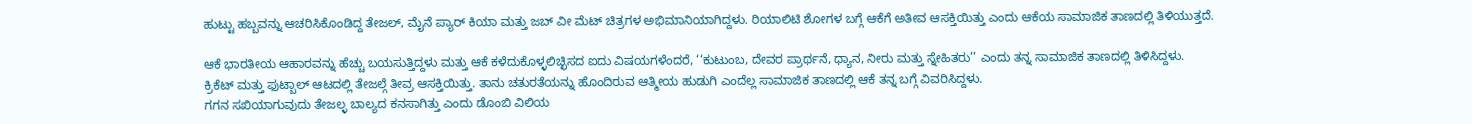ಹುಟ್ಟು ಹಬ್ಬವನ್ನು ಆಚರಿಸಿಕೊಂಡಿದ್ದ ತೇಜಲ್, ಮೈನೆ ಪ್ಯಾರ್ ಕಿಯಾ ಮತ್ತು ಜಬ್ ವೀ ಮೆಟ್ ಚಿತ್ರಗಳ ಅಭಿಮಾನಿಯಾಗಿದ್ದಳು. ರಿಯಾಲಿಟಿ ಶೋಗಳ ಬಗ್ಗೆ ಆಕೆಗೆ ಅತೀವ ಆಸಕ್ತಿಯಿತ್ತು ಎಂದು ಆಕೆಯ ಸಾಮಾಜಿಕ ತಾಣದಲ್ಲಿ ತಿಳಿಯುತ್ತದೆ.

ಆಕೆ ಭಾರತೀಯ ಆಹಾರವನ್ನು ಹೆಚ್ಚು ಬಯಸುತ್ತಿದ್ದಳು ಮತ್ತು ಆಕೆ ಕಳೆದುಕೊಳ್ಳಲಿಚ್ಛಿಸದ ಐದು ವಿಷಯಗಳೆಂದರೆ, ‘‘ಕುಟುಂಬ, ದೇವರ ಪ್ರಾರ್ಥನೆ, ಧ್ಯಾನ, ನೀರು ಮತ್ತು ಸ್ನೇಹಿತರು’’ ಎಂದು ತನ್ನ ಸಾಮಾಜಿಕ ತಾಣದಲ್ಲಿ ತಿಳಿಸಿದ್ದಳು.
ಕ್ರಿಕೆಟ್ ಮತ್ತು ಫುಟ್ಬಾಲ್ ಆಟದಲ್ಲಿ ತೇಜಲ್ಗೆ ತೀವ್ರ ಆಸಕ್ತಿಯಿತ್ತು. ತಾನು ಚತುರತೆಯನ್ನು ಹೊಂದಿರುವ ಆತ್ಮೀಯ ಹುಡುಗಿ ಎಂದೆಲ್ಲ ಸಾಮಾಜಿಕ ತಾಣದಲ್ಲಿ ಆಕೆ ತನ್ನ ಬಗ್ಗೆ ವಿವರಿಸಿದ್ದಳು.
ಗಗನ ಸಖಿಯಾಗುವುದು ತೇಜಲ್ಳ ಬಾಲ್ಯದ ಕನಸಾಗಿತ್ತು ಎಂದು ಡೊಂಬಿ ವಿಲಿಯ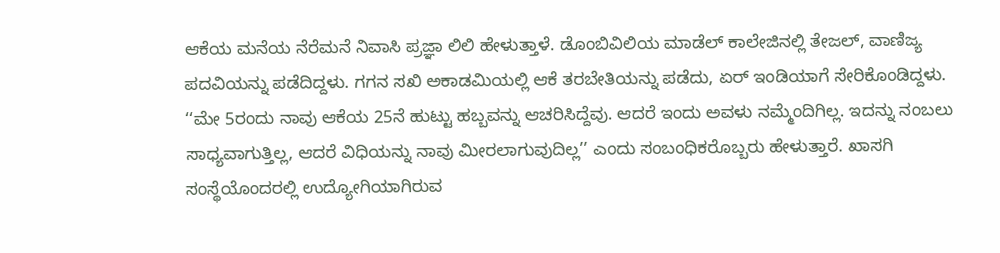ಆಕೆಯ ಮನೆಯ ನೆರೆಮನೆ ನಿವಾಸಿ ಪ್ರಜ್ಞಾ ಲಿಲಿ ಹೇಳುತ್ತಾಳೆ. ಡೊಂಬಿವಿಲಿಯ ಮಾಡೆಲ್ ಕಾಲೇಜಿನಲ್ಲಿ ತೇಜಲ್, ವಾಣಿಜ್ಯ ಪದವಿಯನ್ನು ಪಡೆದಿದ್ದಳು. ಗಗನ ಸಖಿ ಅಕಾಡಮಿಯಲ್ಲಿ ಆಕೆ ತರಬೇತಿಯನ್ನು ಪಡೆದು, ಏರ್ ಇಂಡಿಯಾಗೆ ಸೇರಿಕೊಂಡಿದ್ದಳು.
‘‘ಮೇ 5ರಂದು ನಾವು ಆಕೆಯ 25ನೆ ಹುಟ್ಟು ಹಬ್ಬವನ್ನು ಆಚರಿಸಿದ್ದೆವು. ಆದರೆ ಇಂದು ಅವಳು ನಮ್ಮೆಂದಿಗಿಲ್ಲ. ಇದನ್ನು ನಂಬಲು ಸಾಧ್ಯವಾಗುತ್ತಿಲ್ಲ, ಆದರೆ ವಿಧಿಯನ್ನು ನಾವು ಮೀರಲಾಗುವುದಿಲ್ಲ’’ ಎಂದು ಸಂಬಂಧಿಕರೊಬ್ಬರು ಹೇಳುತ್ತಾರೆ. ಖಾಸಗಿ ಸಂಸ್ಥೆಯೊಂದರಲ್ಲಿ ಉದ್ಯೋಗಿಯಾಗಿರುವ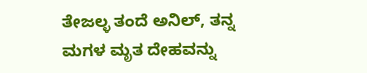ತೇಜಲ್ಳ ತಂದೆ ಅನಿಲ್, ತನ್ನ ಮಗಳ ಮೃತ ದೇಹವನ್ನು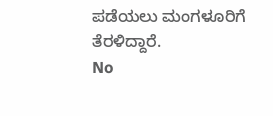ಪಡೆಯಲು ಮಂಗಳೂರಿಗೆ ತೆರಳಿದ್ದಾರೆ.
No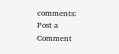comments:
Post a Comment